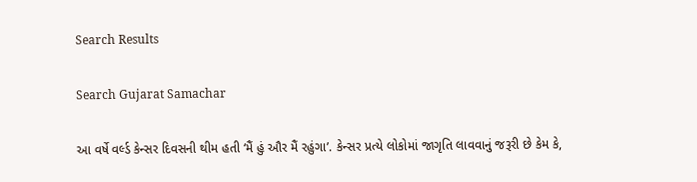Search Results

Search Gujarat Samachar

આ વર્ષે વર્લ્ડ કેન્સર દિવસની થીમ હતી ‘મૈં હું ઔર મૈં રહુંગા’. કેન્સર પ્રત્યે લોકોમાં જાગૃતિ લાવવાનું જરૂરી છે કેમ કે,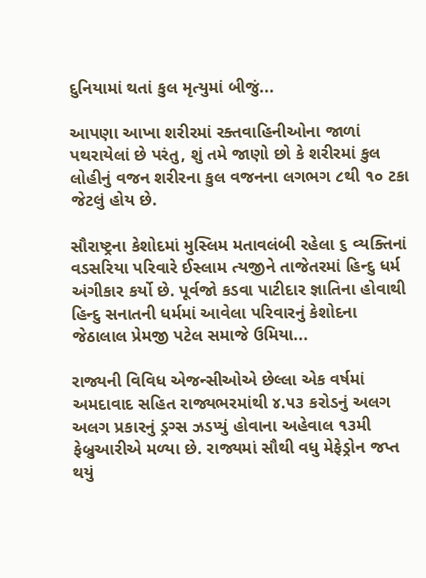દુનિયામાં થતાં કુલ મૃત્યુમાં બીજું...

આપણા આખા શરીરમાં રક્તવાહિનીઓના જાળાં પથરાયેલાં છે પરંતુ, શું તમે જાણો છો કે શરીરમાં કુલ લોહીનું વજન શરીરના કુલ વજનના લગભગ ૮થી ૧૦ ટકા જેટલું હોય છે.

સૌરાષ્ટ્રના કેશોદમાં મુસ્લિમ મતાવલંબી રહેલા ૬ વ્યક્તિનાં વડસરિયા પરિવારે ઈસ્લામ ત્યજીને તાજેતરમાં હિન્દુ ધર્મ અંગીકાર કર્યો છે. પૂર્વજો કડવા પાટીદાર જ્ઞાતિના હોવાથી હિન્દુ સનાતની ધર્મમાં આવેલા પરિવારનું કેશોદના જેઠાલાલ પ્રેમજી પટેલ સમાજે ઉમિયા...

રાજ્યની વિવિધ એજન્સીઓએ છેલ્લા એક વર્ષમાં અમદાવાદ સહિત રાજ્યભરમાંથી ૪.૫૩ કરોડનું અલગ અલગ પ્રકારનું ડ્રગ્સ ઝડપ્યું હોવાના અહેવાલ ૧૩મી ફેબ્રુઆરીએ મળ્યા છે. રાજ્યમાં સૌથી વધુ મેફેડ્રોન જપ્ત થયું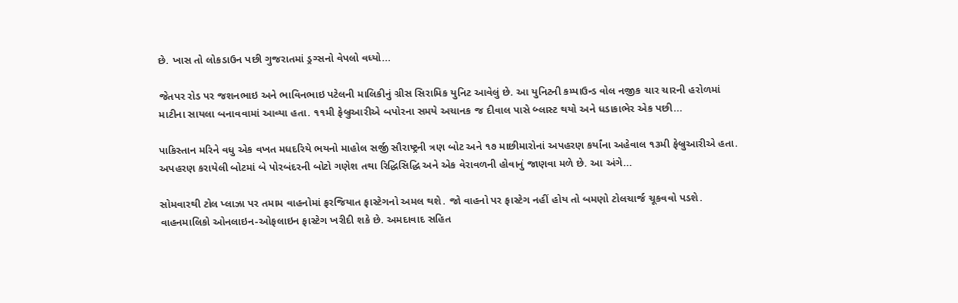છે. ખાસ તો લોકડાઉન પછી ગુજરાતમાં ડ્રગ્સનો વેપલો વધ્યો...

જેતપર રોડ પર જશનભાઇ અને ભાવિનભાઇ પટેલની માલિકીનું ગ્રીસ સિરામિક યુનિટ આવેલું છે. આ યુનિટની કમ્પાઉન્ડ વોલ નજીક ચાર ચારની હરોળમાં માટીના સાયલા બનાવવામાં આવ્યા હતા. ૧૧મી ફેબ્રુઆરીએ બપોરના સમયે અચાનક જ દીવાલ પાસે બ્લાસ્ટ થયો અને ધડાકાભેર એક પછી...

પાકિસ્તાન મરિને વધુ એક વખત મધદરિયે ભયનો માહોલ સર્જી સૌરાષ્ટ્રની ત્રણ બોટ અને ૧૭ માછીમારોનાં અપહરણ કર્યાંના અહેવાલ ૧૩મી ફેબ્રુઆરીએ હતા. અપહરણ કરાયેલી બોટમાં બે પોરબંદરની બોટો ગણેશ તથા રિદ્ધિસિદ્ધિ અને એક વેરાવળની હોવાનું જાણવા મળે છે. આ અંગે...

સોમવારથી ટોલ પ્લાઝા પર તમામ વાહનોમાં ફરજિયાત ફાસ્ટેગનો અમલ થશે. જો વાહનો પર ફાસ્ટેગ નહીં હોય તો બમણો ટોલચાર્જ ચૂકવવો પડશે. વાહનમાલિકો ઓનલાઇન-ઓફલાઇન ફાસ્ટેગ ખરીદી શકે છે. અમદાવાદ સહિત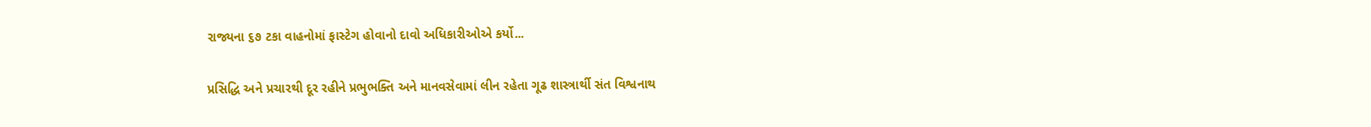રાજ્યના ૬૭ ટકા વાહનોમાં ફાસ્ટેગ હોવાનો દાવો અધિકારીઓએ કર્યો...

પ્રસિદ્ધિ અને પ્રચારથી દૂર રહીને પ્રભુભક્તિ અને માનવસેવામાં લીન રહેતા ગૂઢ શાસ્ત્રાર્થી સંત વિશ્વનાથ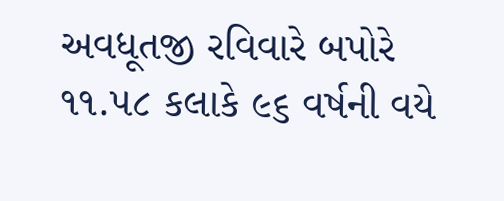અવધૂતજી રવિવારે બપોરે ૧૧.૫૮ કલાકે ૯૬ વર્ષની વયે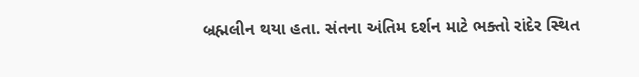બ્રહ્મલીન થયા હતા. સંતના અંતિમ દર્શન માટે ભક્તો રાંદેર સ્થિત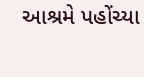આશ્રમે પહોંચ્યા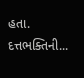હતા. દત્તભક્તિની...